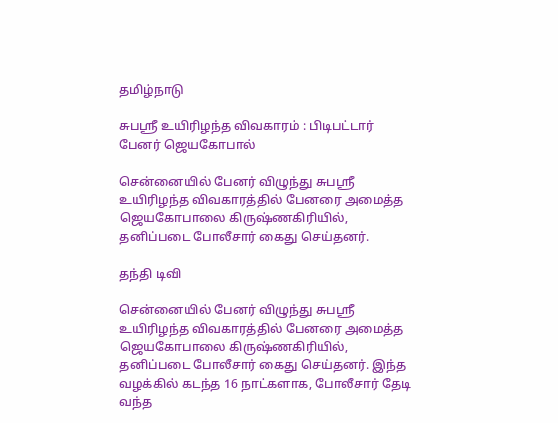தமிழ்நாடு

சுபஸ்ரீ உயிரிழந்த விவகாரம் : பிடிபட்டார் பேனர் ஜெயகோபால்

சென்னையில் பேனர் விழுந்து சுபஸ்ரீ உயிரிழந்த விவகாரத்தில் பேனரை அமைத்த ஜெயகோபாலை கிருஷ்ணகிரியில், தனிப்படை போலீசார் கைது செய்தனர்.

தந்தி டிவி

சென்னையில் பேனர் விழுந்து சுபஸ்ரீ உயிரிழந்த விவகாரத்தில் பேனரை அமைத்த ஜெயகோபாலை கிருஷ்ணகிரியில், தனிப்படை போலீசார் கைது செய்தனர். இந்த வழக்கில் கடந்த 16 நாட்களாக, போலீசார் தேடி வந்த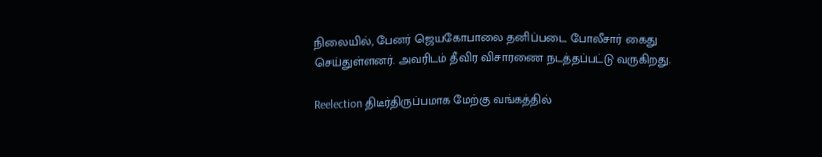நிலையில், பேனர் ஜெயகோபாலை தனிப்படை போலீசார் கைது செய்துள்ளனர். அவரிடம் தீவிர விசாரணை நடத்தப்பட்டு வருகிறது.

Reelection திடீர்திருப்பமாக மேற்கு வங்கத்தில்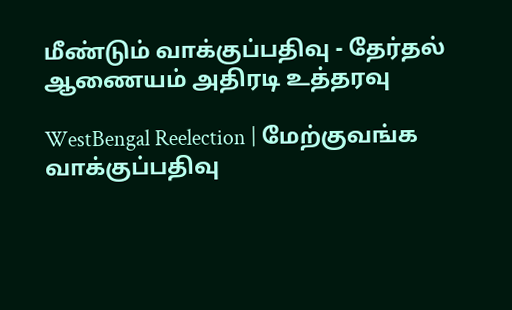மீண்டும் வாக்குப்பதிவு - தேர்தல் ஆணையம் அதிரடி உத்தரவு

WestBengal Reelection | மேற்குவங்க வாக்குப்பதிவு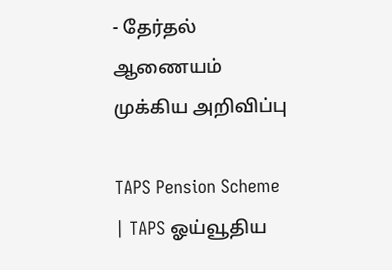- தேர்தல் ஆணையம் முக்கிய அறிவிப்பு

TAPS Pension Scheme | TAPS ஓய்வூதிய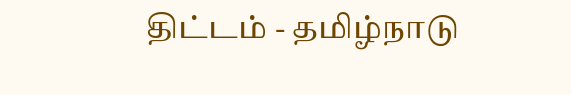திட்டம் - தமிழ்நாடு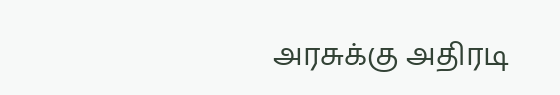அரசுக்கு அதிரடி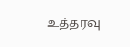உத்தரவு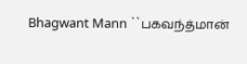Bhagwant Mann ``பகவந்த்மான்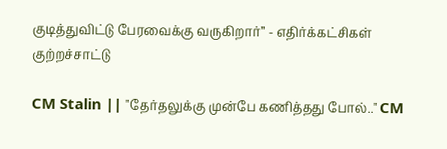குடித்துவிட்டு பேரவைக்கு வருகிறார்’’ - எதிர்க்கட்சிகள் குற்றச்சாட்டு

CM Stalin || "தேர்தலுக்கு முன்பே கணித்தது போல்.." CM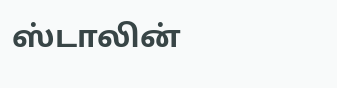ஸ்டாலின்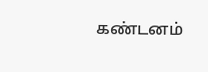கண்டனம்